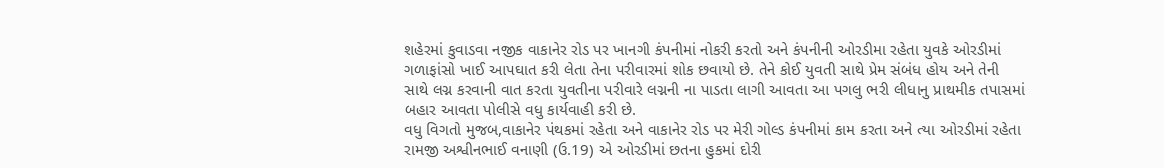શહેરમાં કુવાડવા નજીક વાકાનેર રોડ પર ખાનગી કંપનીમાં નોકરી કરતો અને કંપનીની ઓરડીમા રહેતા યુવકે ઓરડીમાં ગળાફાંસો ખાઈ આપઘાત કરી લેતા તેના પરીવારમાં શોક છવાયો છે. તેને કોઈ યુવતી સાથે પ્રેમ સંબંધ હોય અને તેની સાથે લગ્ન કરવાની વાત કરતા યુવતીના પરીવારે લગ્નની ના પાડતા લાગી આવતા આ પગલુ ભરી લીધાનુ પ્રાથમીક તપાસમાં બહાર આવતા પોલીસે વધુ કાર્યવાહી કરી છે.
વધુ વિગતો મુજબ,વાકાનેર પંથકમાં રહેતા અને વાકાનેર રોડ પર મેરી ગોલ્ડ કંપનીમાં કામ કરતા અને ત્યા ઓરડીમાં રહેતા રામજી અશ્વીનભાઈ વનાણી (ઉ.19) એ ઓરડીમાં છતના હુકમાં દોરી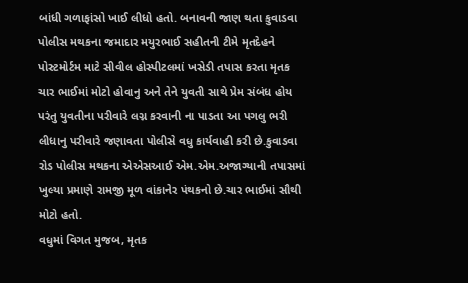બાંધી ગળાફાંસો ખાઈ લીધો હતો. બનાવની જાણ થતા કુવાડવા પોલીસ મથકના જમાદાર મયુરભાઈ સહીતની ટીમે મૃતદેહને પોસ્ટમોર્ટમ માટે સીવીલ હોસ્પીટલમાં ખસેડી તપાસ કરતા મૃતક ચાર ભાઈમાં મોટો હોવાનુ અને તેને યુવતી સાથે પ્રેમ સંબંધ હોય પરંતુ યુવતીના પરીવારે લગ્ન કરવાની ના પાડતા આ પગલુ ભરી લીધાનુ પરીવારે જણાવતા પોલીસે વધુ કાર્યવાહી કરી છે.કુવાડવા રોડ પોલીસ મથકના એએસઆઈ એમ.એમ.અજાગ્યાની તપાસમાં ખુલ્યા પ્રમાણે રામજી મૂળ વાંકાનેર પંથકનો છે.ચાર ભાઈમાં સૌથી મોટો હતો.
વધુમાં વિગત મુજબ, મૃતક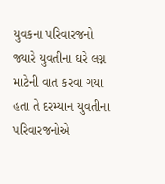યુવકના પરિવારજનો જ્યારે યુવતીના ઘરે લગ્ન માટેની વાત કરવા ગયા હતા તે દરમ્યાન યુવતીના પરિવારજનોએ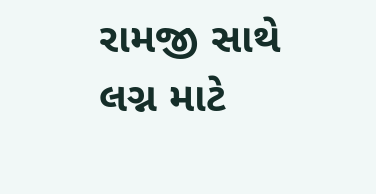રામજી સાથે લગ્ન માટે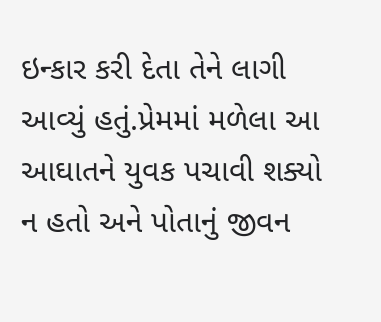ઇન્કાર કરી દેતા તેને લાગી આવ્યું હતું.પ્રેમમાં મળેલા આ આઘાતને યુવક પચાવી શક્યો ન હતો અને પોતાનું જીવન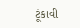ટૂંકાવી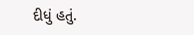દીધું હતું.